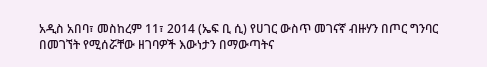አዲስ አበባ፣ መስከረም 11፣ 2014 (ኤፍ ቢ ሲ) የሀገር ውስጥ መገናኛ ብዙሃን በጦር ግንባር በመገኘት የሚሰሯቸው ዘገባዎች እውነታን በማውጣትና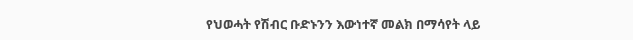የህወሓት የሽብር ቡድኑንን እውነተኛ መልክ በማሳየት ላይ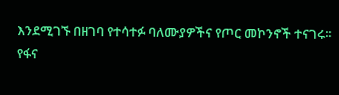እንደሚገኙ በዘገባ የተሳተፉ ባለሙያዎችና የጦር መኮንኖች ተናገሩ፡፡
የፋና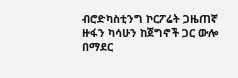ብሮድካስቲንግ ኮርፖሬት ጋዜጠኛ ዙፋን ካሳሁን ከጀግኖች ጋር ውሎ በማደር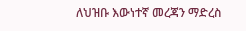ለህዝቡ እውነተኛ መረጃን ማድረስ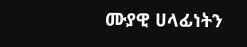ሙያዊ ሀላፊነትን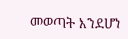መወጣት እንደሆነ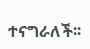ተናግራለች፡፡